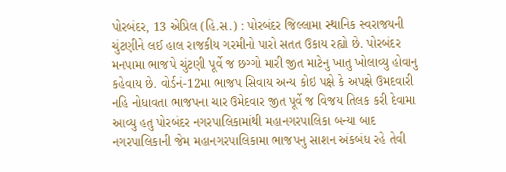પોરબંદર, 13 એપ્રિલ (હિ.સ.) : પોરબંદર જિલ્લામા સ્થાનિક સ્વરાજયની ચુંટણીને લઈ હાલ રાજકીય ગરમીનો પારો સતત ઉકાય રહ્યો છે. પોરબંદર મનપામા ભાજપે ચુંટણી પૂર્વે જ છગ્ગો મારી જીત માટેનુ ખાતુ ખોલાવ્યુ હોવાનુ કહેવાય છે. વોર્ડનં-12મા ભાજપ સિવાય અન્ય કોઇ પક્ષે કે અપક્ષે ઉમદવારી નહિ નોધાવતા ભાજપના ચાર ઉમેદવાર જીત પૂર્વે જ વિજય તિલક કરી દેવામા આવ્યુ હતુ પોરબંદર નગરપાલિકામાંથી મહાનગરપાલિકા બન્યા બાદ નગરપાલિકાની જેમ મહાનગરપાલિકામા ભાજપનુ સાશન અંકબંધ રહે તેવી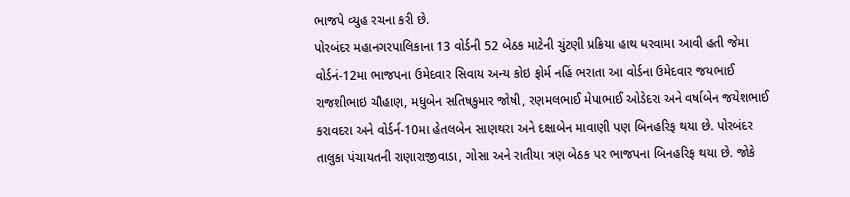ભાજપે વ્યુહ રચના કરી છે.
પોરબંદર મહાનગરપાલિકાના 13 વોર્ડની 52 બેઠક માટેની ચુંટણી પ્રક્રિયા હાથ ધરવામા આવી હતી જેમા વોર્ડનં-12મા ભાજપના ઉમેદવાર સિવાય અન્ય કોઇ ફોર્મ નહિં ભરાતા આ વોર્ડના ઉમેદવાર જયભાઈ રાજશીભાઇ ચૌહાણ, મધુબેન સતિષકુમાર જોષી, રણમલભાઈ મેપાભાઈ ઓડેદરા અને વર્ષાબેન જયેશભાઈ કરાવદરા અને વોર્ડર્ન-10મા હેતલબેન સાણથરા અને દક્ષાબેન માવાણી પણ બિનહરિફ થયા છે. પોરબંદર તાલુકા પંચાયતની રાણારાજીવાડા, ગોસા અને રાતીયા ત્રણ બેઠક પર ભાજપના બિનહરિફ થયા છે. જોકે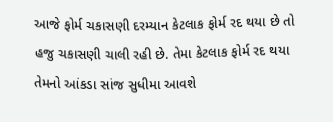આજે ફોર્મ ચકાસણી દરમ્યાન કેટલાક ફોર્મ રદ થયા છે તો હજુ ચકાસણી ચાલી રહી છે. તેમા કેટલાક ફોર્મ રદ થયા તેમનો આંકડા સાંજ સુધીમા આવશે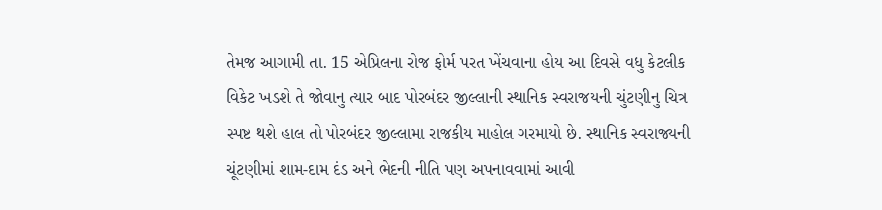તેમજ આગામી તા. 15 એપ્રિલના રોજ ફોર્મ પરત ખેંચવાના હોય આ દિવસે વધુ કેટલીક વિકેટ ખડશે તે જોવાનુ ત્યાર બાદ પોરબંદર જીલ્લાની સ્થાનિક સ્વરાજયની ચુંટણીનુ ચિત્ર સ્પષ્ટ થશે હાલ તો પોરબંદર જીલ્લામા રાજકીય માહોલ ગરમાયો છે. સ્થાનિક સ્વરાજ્યની ચૂંટણીમાં શામ-દામ દંડ અને ભેદની નીતિ પણ અપનાવવામાં આવી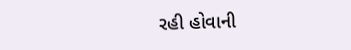રહી હોવાની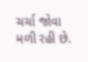ચર્ચા જોવા મળી રહી છે.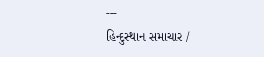---
હિન્દુસ્થાન સમાચાર /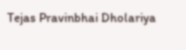Tejas Pravinbhai Dholariya